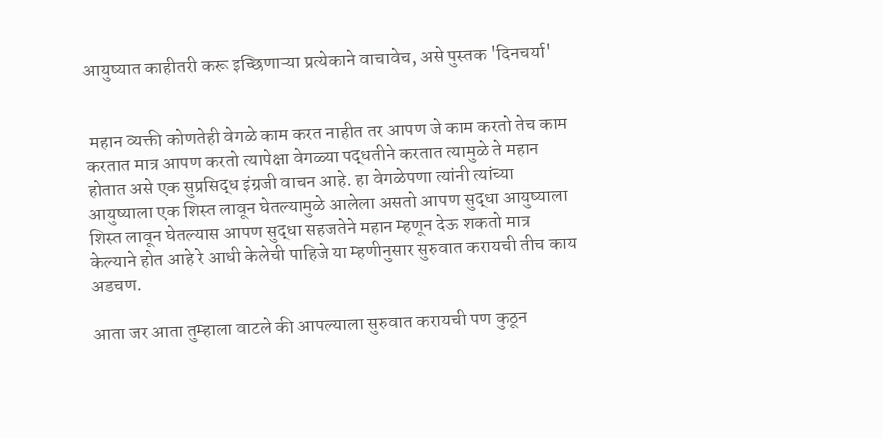आयुष्यात काहीतरी करू इच्छिणाऱ्या प्रत्येकाने वाचावेच, असे पुस्तक 'दिनचर्या'


 महान व्यक्ती कोणतेही वेगळे काम करत नाहीत तर आपण जे काम करतो तेच काम करतात मात्र आपण करतो त्यापेक्षा वेगळ्या पद्धतीने करतात त्यामुळे ते महान होतात असे एक सुप्रसिद्ध इंग्रजी वाचन आहे. हा वेगळेपणा त्यांनी त्यांच्या आयुष्याला एक शिस्त लावून घेतल्यामुळे आलेला असतो आपण सुद्धा आयुष्याला शिस्त लावून घेतल्यास आपण सुद्धा सहजतेने महान म्हणून देऊ शकतो मात्र केल्याने होत आहे रे आधी केलेची पाहिजे या म्हणीनुसार सुरुवात करायची तीच काय अडचण.

आता जर आता तुम्हाला वाटले की आपल्याला सुरुवात करायची पण कुठून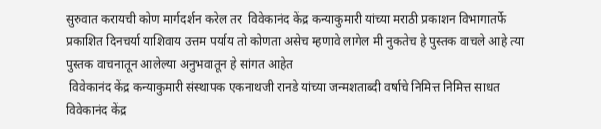सुरुवात करायची कोण मार्गदर्शन करेल तर  विवेकानंद केंद्र कन्याकुमारी यांच्या मराठी प्रकाशन विभागातर्फे प्रकाशित दिनचर्या याशिवाय उत्तम पर्याय तो कोणता असेच म्हणावे लागेल मी नुकतेच हे पुस्तक वाचले आहे त्या पुस्तक वाचनातून आलेल्या अनुभवातून हे सांगत आहेत
 विवेकानंद केंद्र कन्याकुमारी संस्थापक एकनाथजी रानडे यांच्या जन्मशताब्दी वर्षाचे निमित्त निमित्त साधत विवेकानंद केंद्र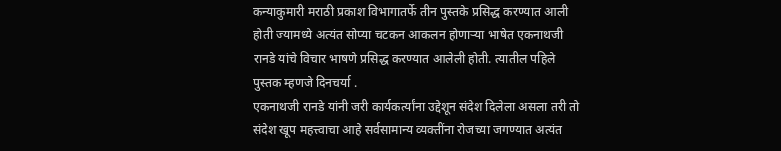कन्याकुमारी मराठी प्रकाश विभागातर्फे तीन पुस्तके प्रसिद्ध करण्यात आली होती ज्यामध्ये अत्यंत सोप्या चटकन आकलन होणाऱ्या भाषेत एकनाथजी रानडे यांचे विचार भाषणे प्रसिद्ध करण्यात आलेली होती. त्यातील पहिले पुस्तक म्हणजे दिनचर्या .
एकनाथजी रानडे यांनी जरी कार्यकर्त्यांना उद्देशून संदेश दिलेला असला तरी तो संदेश खूप महत्त्वाचा आहे सर्वसामान्य व्यक्तींना रोजच्या जगण्यात अत्यंत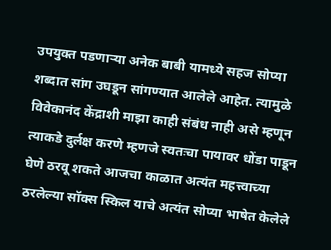उपयुक्त पडणाऱ्या अनेक बाबी यामध्ये सहज सोप्या शब्दात सांग उघडून सांगण्यात आलेले आहेत. त्यामुळे विवेकानंद केंद्राशी माझा काही संबंध नाही असे म्हणून त्याकडे दुर्लक्ष करणे म्हणजे स्वतःचा पायावर धोंडा पाडून घेणे ठरवू शकते आजचा काळात अत्यंत महत्त्वाच्या ठरलेल्या सॉक्स स्किल याचे अत्यंत सोप्या भाषेत केलेले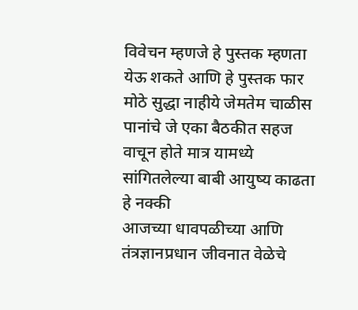विवेचन म्हणजे हे पुस्तक म्हणता येऊ शकते आणि हे पुस्तक फार मोठे सुद्धा नाहीये जेमतेम चाळीस पानांचे जे एका बैठकीत सहज वाचून होते मात्र यामध्ये सांगितलेल्या बाबी आयुष्य काढता हे नक्की
आजच्या धावपळीच्या आणि तंत्रज्ञानप्रधान जीवनात वेळेचे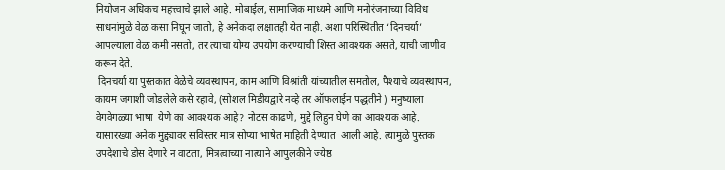नियोजन अधिकच महत्त्वाचे झाले आहे. मोबाईल, सामाजिक माध्यमे आणि मनोरंजनाच्या विविध साधनांमुळे वेळ कसा निघून जातो, हे अनेकदा लक्षातही येत नाही. अशा परिस्थितीत ‘दिनचर्या’ आपल्याला वेळ कमी नसतो, तर त्याचा योग्य उपयोग करण्याची शिस्त आवश्यक असते, याची जाणीव करून देते.
 दिनचर्या या पुस्तकात वेळेचे व्यवस्थापन, काम आणि विश्रांती यांच्यातील समतोल, पैश्याचे व्यवस्थापन, कायम जगाशी जोडलेले कसे रहावे, (सोशल मिडीयद्वारे नव्हे तर ऑफलाईन पद्धतीने ) मनुष्याला  वेगवेगळ्या भाषा  येणे का आवश्यक आहे? नोटस काढणे, मुद्दे लिहुन घेणे का आवश्यक आहे. यासारख्या अनेक मुद्द्यावर सविस्तर मात्र सोप्या भाषेत माहिती देण्यात  आली आहे. त्यामुळे पुस्तक उपदेशाचे डोस देणारे न वाटता, मित्रत्वाच्या नात्याने आपुलकीने ज्येष्ठ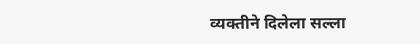व्यक्तीने दिलेला सल्ला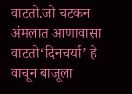वाटतो.जो चटकन अंमलात आणावासा वाटतो‘दिनचर्या’ हे वाचून बाजूला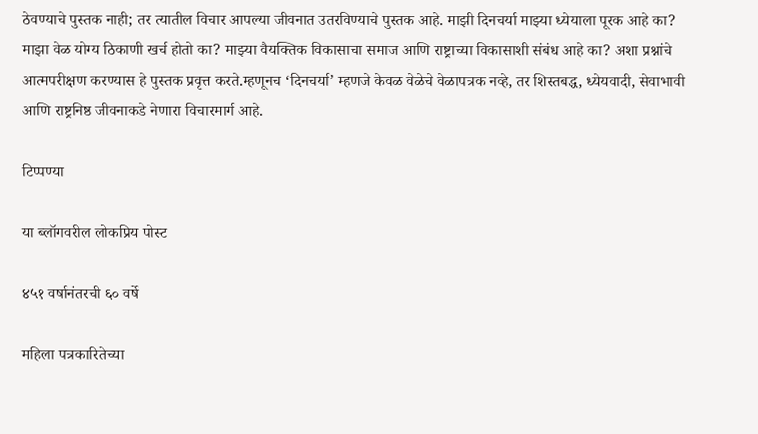ठेवण्याचे पुस्तक नाही; तर त्यातील विचार आपल्या जीवनात उतरविण्याचे पुस्तक आहे. माझी दिनचर्या माझ्या ध्येयाला पूरक आहे का? माझा वेळ योग्य ठिकाणी खर्च होतो का? माझ्या वैयक्तिक विकासाचा समाज आणि राष्ट्राच्या विकासाशी संबंध आहे का? अशा प्रश्नांचे आत्मपरीक्षण करण्यास हे पुस्तक प्रवृत्त करते.म्हणूनच ‘दिनचर्या’ म्हणजे केवळ वेळेचे वेळापत्रक नव्हे, तर शिस्तबद्ध, ध्येयवादी, सेवाभावी आणि राष्ट्रनिष्ठ जीवनाकडे नेणारा विचारमार्ग आहे.

टिप्पण्या

या ब्लॉगवरील लोकप्रिय पोस्ट

४५१ वर्षानंतरची ६० वर्षे

महिला पत्रकारितेच्या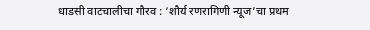धाडसी वाटचालीचा गौरव : ‘शौर्य रणरागिणी न्यूज’चा प्रथम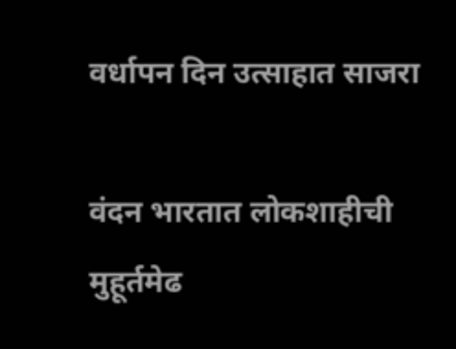वर्धापन दिन उत्साहात साजरा

वंदन भारतात लोकशाहीची मुहूर्तमेढ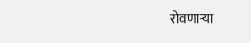रोवणाऱ्या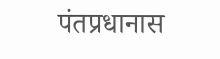पंतप्रधानास